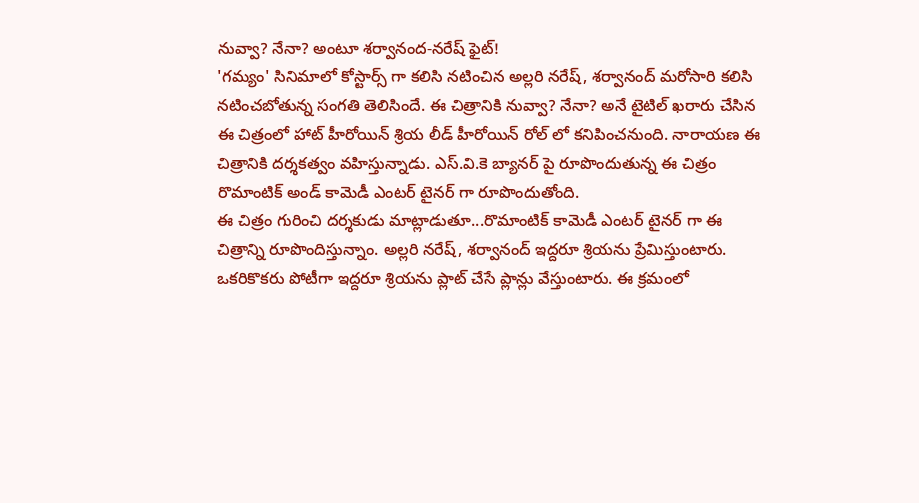నువ్వా? నేనా? అంటూ శర్వానంద-నరేష్ ఫైట్!
'గమ్యం' సినిమాలో కోస్టార్స్ గా కలిసి నటించిన అల్లరి నరేష్, శర్వానంద్ మరోసారి కలిసి నటించబోతున్న సంగతి తెలిసిందే. ఈ చిత్రానికి నువ్వా? నేనా? అనే టైటిల్ ఖరారు చేసిన ఈ చిత్రంలో హాట్ హీరోయిన్ శ్రియ లీడ్ హీరోయిన్ రోల్ లో కనిపించనుంది. నారాయణ ఈ చిత్రానికి దర్శకత్వం వహిస్తున్నాడు. ఎస్.వి.కె బ్యానర్ పై రూపొందుతున్న ఈ చిత్రం రొమాంటిక్ అండ్ కామెడీ ఎంటర్ టైనర్ గా రూపొందుతోంది.
ఈ చిత్రం గురించి దర్శకుడు మాట్లాడుతూ...రొమాంటిక్ కామెడీ ఎంటర్ టైనర్ గా ఈ చిత్రాన్ని రూపొందిస్తున్నాం. అల్లరి నరేష్, శర్వానంద్ ఇద్దరూ శ్రియను ప్రేమిస్తుంటారు. ఒకరికొకరు పోటీగా ఇద్దరూ శ్రియను ప్లాట్ చేసే ప్లాన్లు వేస్తుంటారు. ఈ క్రమంలో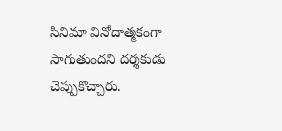సినిమా వినోదాత్మకంగా సాగుతుందని దర్శకుడు చెప్పుకొచ్చారు.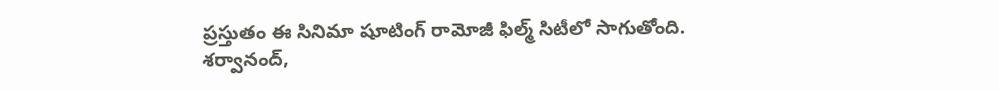ప్రస్తుతం ఈ సినిమా షూటింగ్ రామోజీ ఫిల్మ్ సిటీలో సాగుతోంది.
శర్వానంద్,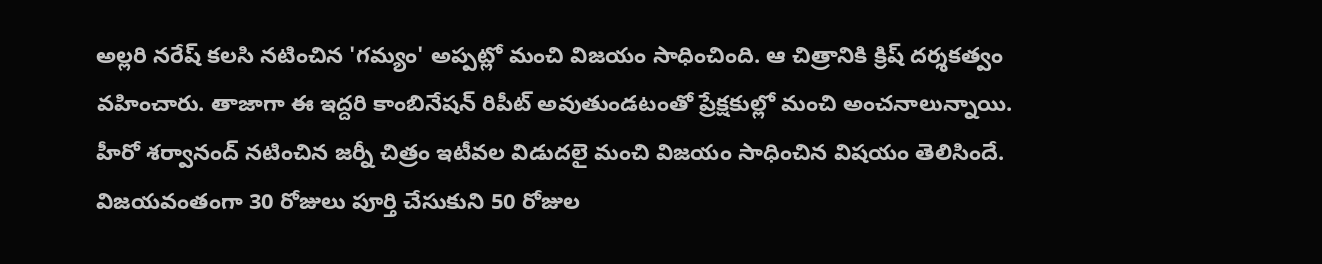అల్లరి నరేష్ కలసి నటించిన 'గమ్యం' అప్పట్లో మంచి విజయం సాధించింది. ఆ చిత్రానికి క్రిష్ దర్శకత్వం వహించారు. తాజాగా ఈ ఇద్దరి కాంబినేషన్ రిపీట్ అవుతుండటంతో ప్రేక్షకుల్లో మంచి అంచనాలున్నాయి. హీరో శర్వానంద్ నటించిన జర్నీ చిత్రం ఇటీవల విడుదలై మంచి విజయం సాధించిన విషయం తెలిసిందే. విజయవంతంగా 30 రోజులు పూర్తి చేసుకుని 50 రోజుల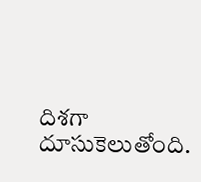దిశగా దూసుకెలుతోంది.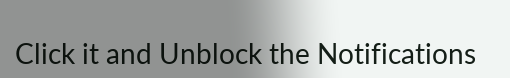Click it and Unblock the Notifications